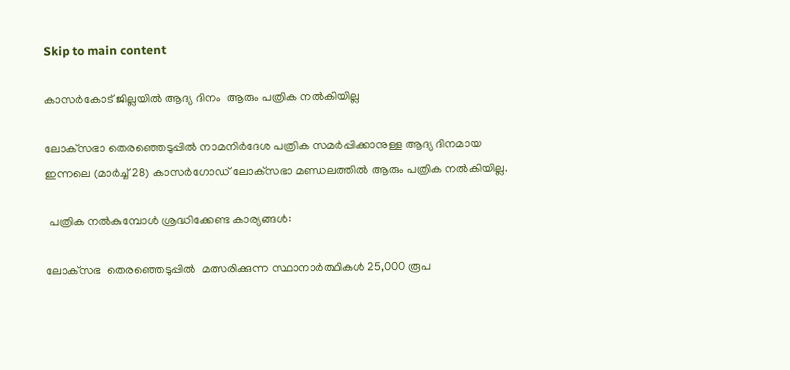Skip to main content

കാസര്‍കോട് ജില്ലയില്‍ ആദ്യ ദിനം  ആരും പത്രിക നല്‍കിയില്ല

ലോക്‌സഭാ തെരഞ്ഞെടുപ്പില്‍ നാമനിര്‍ദേശ പത്രിക സമര്‍പ്പിക്കാനുള്ള ആദ്യ ദിനമായ ഇന്നലെ (മാര്‍ച്ച് 28) കാസര്‍ഗോഡ് ലോക്‌സഭാ മണ്ഡലത്തില്‍ ആരും പത്രിക നല്‍കിയില്ല.

 പത്രിക നല്‍കുമ്പോള്‍ ശ്രദ്ധിക്കേണ്ട കാര്യങ്ങള്‍:

ലോക്‌സഭ  തെരഞ്ഞെടുപ്പില്‍  മത്സരിക്കുന്ന സ്ഥാനാര്‍ത്ഥികള്‍ 25,000 രൂപ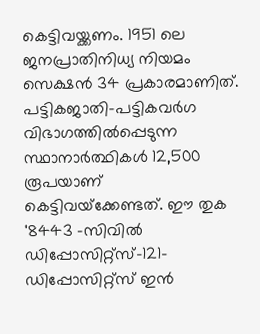കെട്ടിവയ്ക്കണം. 1951 ലെ  ജനപ്രാതിനിധ്യ നിയമം സെക്ഷന്‍ 34 പ്രകാരമാണിത്. പട്ടികജാതി-പട്ടികവര്‍ഗ വിഭാഗത്തില്‍പ്പെടുന്ന സ്ഥാനാര്‍ത്ഥികള്‍ 12,500 രൂപയാണ് കെട്ടിവയ്‌ക്കേണ്ടത്. ഈ തുക '8443 -സിവില്‍ ഡിപ്പോസിറ്റ്‌സ്-121-ഡിപ്പോസിറ്റ്‌സ് ഇന്‍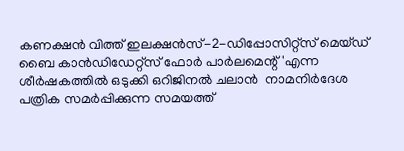കണക്ഷന്‍ വിത്ത് ഇലക്ഷന്‍സ്-2-ഡിപ്പോസിറ്റ്‌സ് മെയ്ഡ് ബൈ കാന്‍ഡിഡേറ്റ്‌സ് ഫോര്‍ പാര്‍ലമെന്റ്'എന്ന ശീര്‍ഷകത്തില്‍ ഒടുക്കി ഒറിജിനല്‍ ചലാന്‍  നാമനിര്‍ദേശ പത്രിക സമര്‍പ്പിക്കുന്ന സമയത്ത്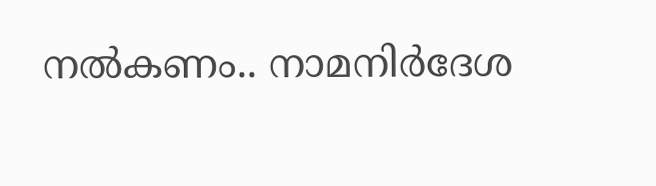നല്‍കണം.. നാമനിര്‍ദേശ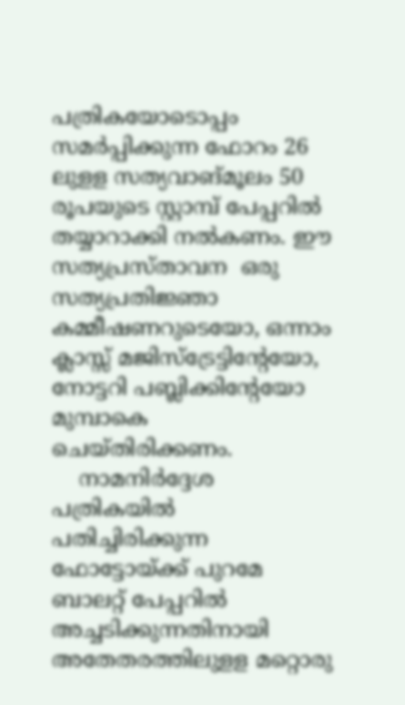പത്രികയോടൊപ്പം സമര്‍പ്പിക്കുന്ന ഫോറം 26 ലുളള സത്യവാങ്മൂലം 50 രൂപയുടെ സ്റ്റാമ്പ് പേപ്പറില്‍ തയ്യാറാക്കി നല്‍കണം. ഈ സത്യപ്രസ്താവന  ഒരു സത്യപ്രതിജ്ഞാ കമ്മീഷണറുടെയോ, ഒന്നാം ക്ലാസ്സ് മജിസ്‌ട്രേട്ടിന്റേയോ, നോട്ടറി പബ്ലിക്കിന്റേയോ  മുമ്പാകെ ചെയ്തിരിക്കണം.
    നാമനിര്‍ദ്ദേശ പത്രികയില്‍ പതിച്ചിരിക്കുന്ന ഫോട്ടോയ്ക്ക് പുറമേ ബാലറ്റ് പേപ്പറില്‍ അച്ചടിക്കുന്നതിനായി അതേതരത്തിലുളള മറ്റൊരു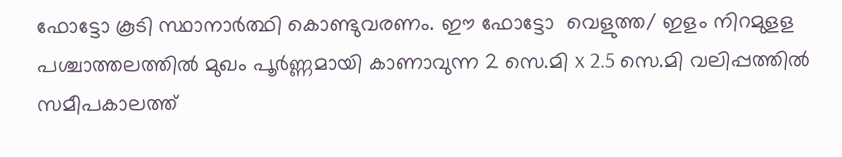ഫോട്ടോ കൂടി സ്ഥാനാര്‍ത്ഥി കൊണ്ടുവരണം. ഈ ഫോട്ടോ  വെളുത്ത/ ഇളം നിറമുളള പശ്ചാത്തലത്തില്‍ മുഖം പൂര്‍ണ്ണമായി കാണാവുന്ന 2 സെ.മി x 2.5 സെ.മി വലിപ്പത്തില്‍ സമീപകാലത്ത്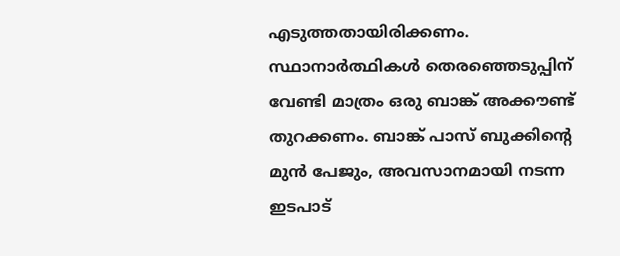എടുത്തതായിരിക്കണം. സ്ഥാനാര്‍ത്ഥികള്‍ തെരഞ്ഞെടുപ്പിന് വേണ്ടി മാത്രം ഒരു ബാങ്ക് അക്കൗണ്ട് തുറക്കണം. ബാങ്ക് പാസ് ബുക്കിന്റെ മുന്‍ പേജും, അവസാനമായി നടന്ന ഇടപാട്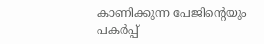കാണിക്കുന്ന പേജിന്റെയും പകര്‍പ്പ്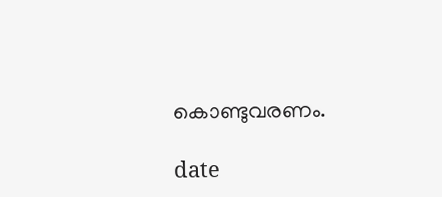കൊണ്ടുവരണം.

date